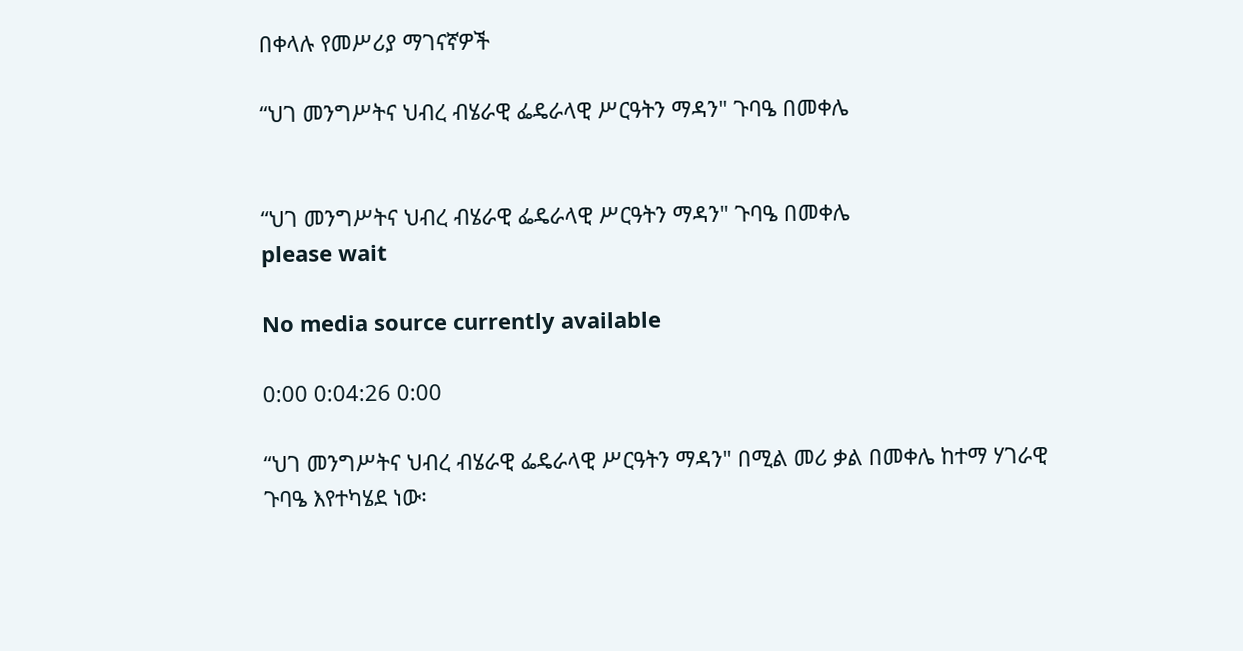በቀላሉ የመሥሪያ ማገናኛዎች

“ህገ መንግሥትና ህብረ ብሄራዊ ፌዴራላዊ ሥርዓትን ማዳን" ጉባዔ በመቀሌ


“ህገ መንግሥትና ህብረ ብሄራዊ ፌዴራላዊ ሥርዓትን ማዳን" ጉባዔ በመቀሌ
please wait

No media source currently available

0:00 0:04:26 0:00

“ህገ መንግሥትና ህብረ ብሄራዊ ፌዴራላዊ ሥርዓትን ማዳን" በሚል መሪ ቃል በመቀሌ ከተማ ሃገራዊ ጉባዔ እየተካሄደ ነው፡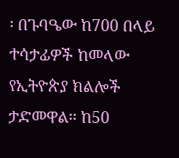፡ በጉባዔው ከ700 በላይ ተሳታፊዎች ከመላው የኢትዮጵያ ክልሎች ታድመዋል፡፡ ከ50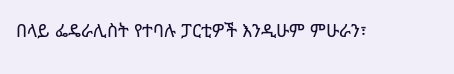በላይ ፌዴራሊስት የተባሉ ፓርቲዎች እንዲሁም ምሁራን፣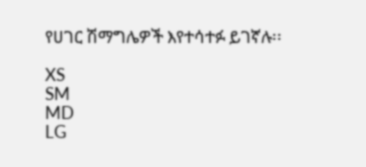የሀገር ሽማግሌዎች እየተሳተፉ ይገኛሉ፡፡

XS
SM
MD
LG